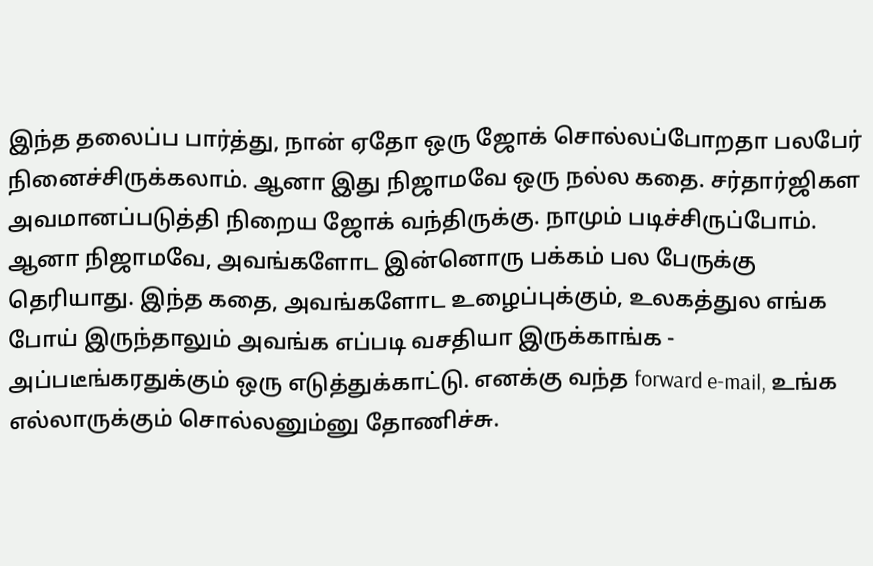இந்த தலைப்ப பார்த்து, நான் ஏதோ ஒரு ஜோக் சொல்லப்போறதா பலபேர் நினைச்சிருக்கலாம். ஆனா இது நிஜாமவே ஒரு நல்ல கதை. சர்தார்ஜிகள அவமானப்படுத்தி நிறைய ஜோக் வந்திருக்கு. நாமும் படிச்சிருப்போம். ஆனா நிஜாமவே, அவங்களோட இன்னொரு பக்கம் பல பேருக்கு தெரியாது. இந்த கதை, அவங்களோட உழைப்புக்கும், உலகத்துல எங்க போய் இருந்தாலும் அவங்க எப்படி வசதியா இருக்காங்க - அப்படீங்கரதுக்கும் ஒரு எடுத்துக்காட்டு. எனக்கு வந்த forward e-mail, உங்க எல்லாருக்கும் சொல்லனும்னு தோணிச்சு.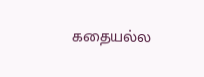கதையல்ல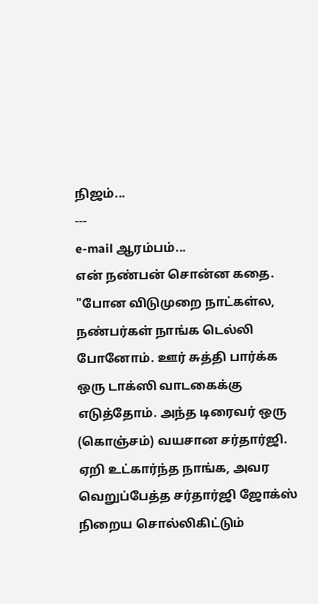நிஜம்...
---
e-mail ஆரம்பம்...
என் நண்பன் சொன்ன கதை. "போன விடுமுறை நாட்கள்ல, நண்பர்கள் நாங்க டெல்லி போனோம். ஊர் சுத்தி பார்க்க ஒரு டாக்ஸி வாடகைக்கு எடுத்தோம். அந்த டிரைவர் ஒரு (கொஞ்சம்) வயசான சர்தார்ஜி. ஏறி உட்கார்ந்த நாங்க, அவர வெறுப்பேத்த சர்தார்ஜி ஜோக்ஸ் நிறைய சொல்லிகிட்டும்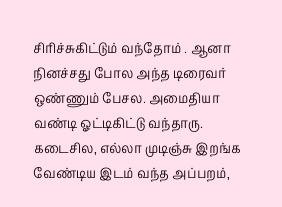சிரிச்சுகிட்டும் வந்தோம் . ஆனா நினச்சது போல அந்த டிரைவர் ஒண்ணும் பேசல. அமைதியா வண்டி ஓட்டிகிட்டு வந்தாரு.
கடைசில, எல்லா முடிஞ்சு இறங்க வேண்டிய இடம் வந்த அப்பறம்,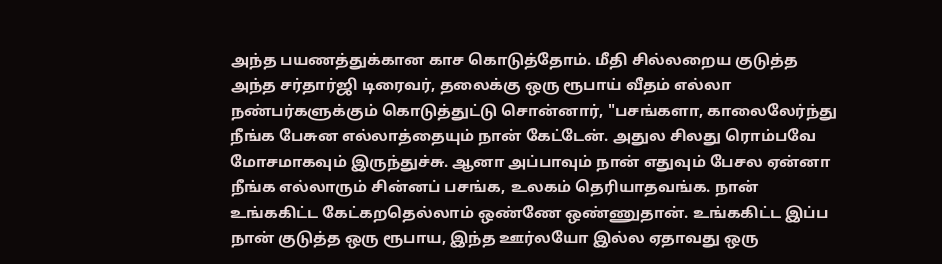அந்த பயணத்துக்கான காச கொடுத்தோம். மீதி சில்லறைய குடுத்த அந்த சர்தார்ஜி டிரைவர், தலைக்கு ஒரு ரூபாய் வீதம் எல்லா நண்பர்களுக்கும் கொடுத்துட்டு சொன்னார், "பசங்களா, காலைலேர்ந்து நீங்க பேசுன எல்லாத்தையும் நான் கேட்டேன். அதுல சிலது ரொம்பவே மோசமாகவும் இருந்துச்சு. ஆனா அப்பாவும் நான் எதுவும் பேசல ஏன்னா நீங்க எல்லாரும் சின்னப் பசங்க, உலகம் தெரியாதவங்க. நான் உங்ககிட்ட கேட்கறதெல்லாம் ஒண்ணே ஒண்ணுதான். உங்ககிட்ட இப்ப நான் குடுத்த ஒரு ரூபாய, இந்த ஊர்லயோ இல்ல ஏதாவது ஒரு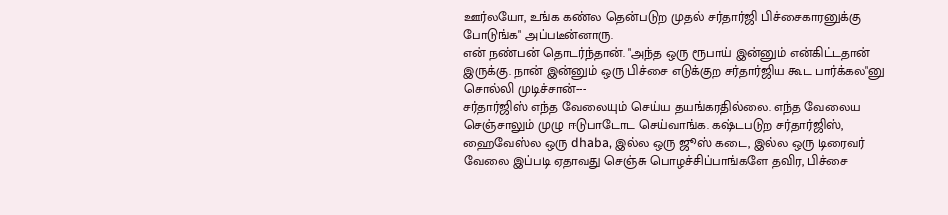ஊர்லயோ, உங்க கண்ல தென்படுற முதல் சர்தார்ஜி பிச்சைகாரனுக்கு போடுங்க" அப்படீன்னாரு.
என் நண்பன் தொடர்ந்தான். "அந்த ஒரு ரூபாய் இன்னும் என்கிட்டதான் இருக்கு. நான் இன்னும் ஒரு பிச்சை எடுக்குற சர்தார்ஜிய கூட பார்க்கல"னு சொல்லி முடிச்சான்---
சர்தார்ஜிஸ் எந்த வேலையும் செய்ய தயங்கரதில்லை. எந்த வேலைய செஞ்சாலும் முழு ஈடுபாடோட செய்வாங்க. கஷ்டபடுற சர்தார்ஜிஸ், ஹைவேஸ்ல ஒரு dhaba, இல்ல ஒரு ஜூஸ் கடை, இல்ல ஒரு டிரைவர் வேலை இப்படி ஏதாவது செஞ்சு பொழச்சிப்பாங்களே தவிர, பிச்சை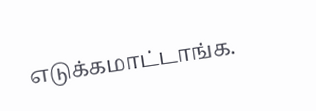எடுக்கமாட்டாங்க.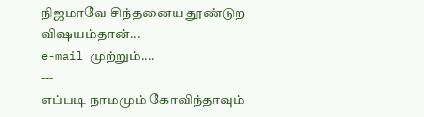நிஜமாவே சிந்தனைய தூண்டுற விஷயம்தான்...
e-mail முற்றும்....
---
எப்படி நாமமும் கோவிந்தாவும்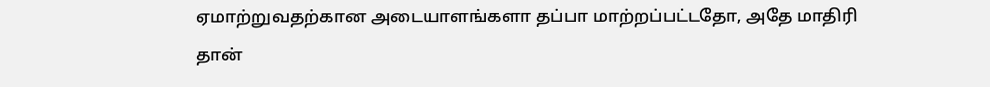ஏமாற்றுவதற்கான அடையாளங்களா தப்பா மாற்றப்பட்டதோ, அதே மாதிரி தான்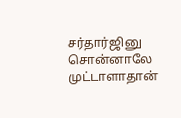சர்தார்ஜினு சொன்னாலே முட்டாளாதான்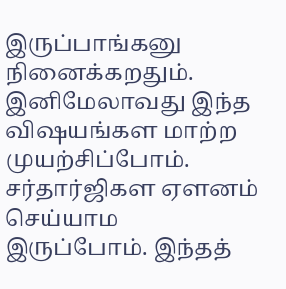இருப்பாங்கனு நினைக்கறதும். இனிமேலாவது இந்த விஷயங்கள மாற்ற முயற்சிப்போம். சர்தார்ஜிகள ஏளனம் செய்யாம இருப்போம். இந்தத்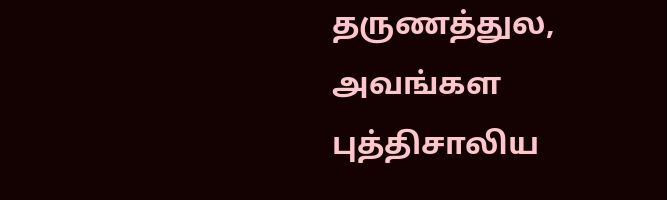தருணத்துல, அவங்கள புத்திசாலிய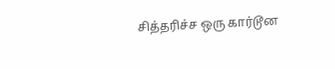சித்தரிச்ச ஒரு கார்டூன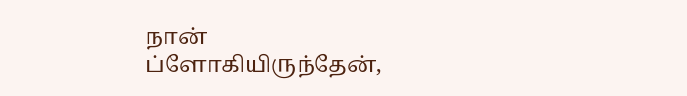நான்
ப்ளோகியிருந்தேன்,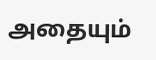அதையும்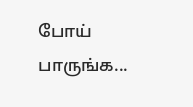போய் பாருங்க...